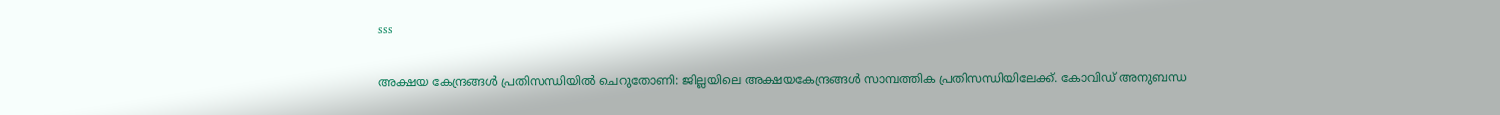sss

അക്ഷയ കേന്ദ്രങ്ങൾ പ്രതിസന്ധിയിൽ ചെറുതോണി: ജില്ലയിലെ അക്ഷയകേന്ദ്രങ്ങൾ സാമ്പത്തിക പ്രതിസന്ധിയിലേക്ക്. കോവിഡ് അനുബന്ധ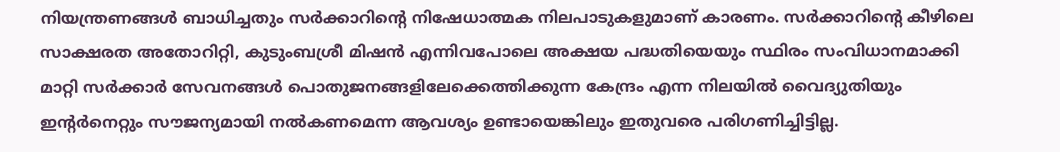നിയന്ത്രണങ്ങൾ ബാധിച്ചതും സർക്കാറിന്‍റെ നിഷേധാത്മക നിലപാടുകളുമാണ് കാരണം. സർക്കാറിന്‍റെ കീഴിലെ സാക്ഷരത അതോറിറ്റി, കുടുംബശ്രീ മിഷൻ എന്നിവപോലെ അക്ഷയ പദ്ധതിയെയും സ്ഥിരം സംവിധാനമാക്കി മാറ്റി സർക്കാർ സേവനങ്ങൾ പൊതുജനങ്ങളിലേക്കെത്തിക്കുന്ന കേന്ദ്രം എന്ന നിലയിൽ വൈദ്യുതിയും ഇന്‍റർനെറ്റും സൗജന്യമായി നൽകണമെന്ന ആവശ്യം ഉണ്ടായെങ്കിലും ഇതുവരെ പരിഗണിച്ചിട്ടില്ല.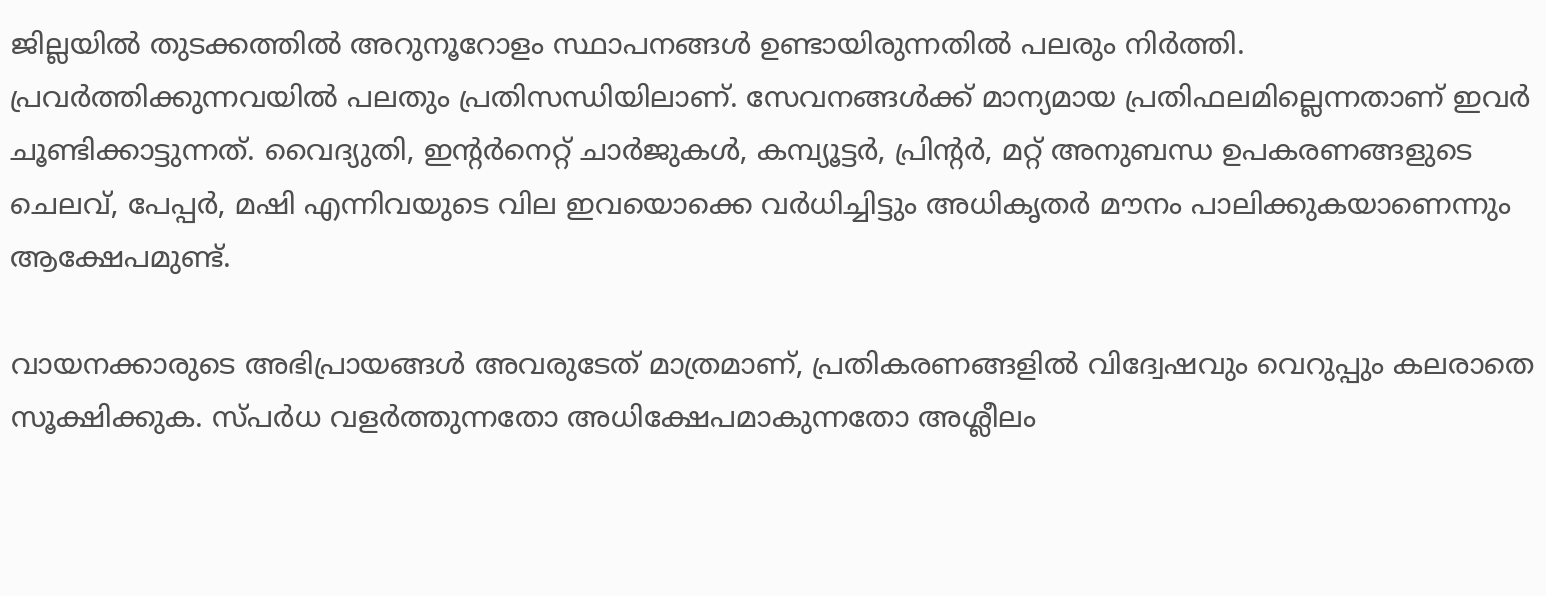ജില്ലയിൽ തുടക്കത്തിൽ അറുനൂറോളം സ്ഥാപനങ്ങൾ ഉണ്ടായിരുന്നതിൽ പലരും നിർത്തി. പ്രവർത്തിക്കുന്നവയിൽ പലതും പ്രതിസന്ധിയിലാണ്. സേവനങ്ങൾക്ക് മാന്യമായ പ്രതിഫലമില്ലെന്നതാണ് ഇവർ ചൂണ്ടിക്കാട്ടുന്നത്. വൈദ്യുതി, ഇന്‍റർനെറ്റ് ചാർജുകൾ, കമ്പ്യൂട്ടർ, പ്രിന്‍റർ, മറ്റ് അനുബന്ധ ഉപകരണങ്ങളുടെ ചെലവ്, പേപ്പർ, മഷി എന്നിവയുടെ വില ഇവയൊക്കെ വർധിച്ചിട്ടും അധികൃതർ മൗനം പാലിക്കുകയാണെന്നും ആക്ഷേപമുണ്ട്.

വായനക്കാരുടെ അഭിപ്രായങ്ങള്‍ അവരുടേത് മാത്രമാണ്, പ്രതികരണങ്ങളിൽ വിദ്വേഷവും വെറുപ്പും കലരാതെ സൂക്ഷിക്കുക. സ്പർധ വളർത്തുന്നതോ അധിക്ഷേപമാകുന്നതോ അശ്ലീലം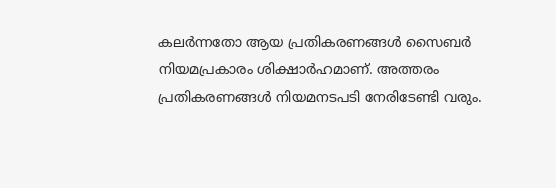കലർന്നതോ ആയ പ്രതികരണങ്ങൾ സൈബർ നിയമപ്രകാരം ശിക്ഷാർഹമാണ്. അത്തരം പ്രതികരണങ്ങൾ നിയമനടപടി നേരിടേണ്ടി വരും.